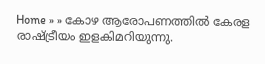Home » » കോഴ ആരോപണത്തില്‍ കേരള രാഷ്‌ട്രീയം ഇളകിമറിയുന്നു.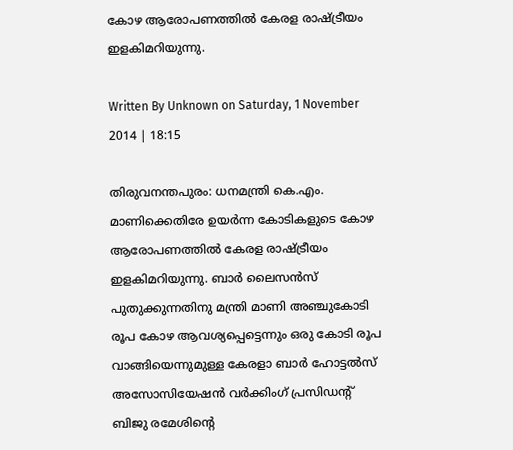കോഴ ആരോപണത്തില്‍ കേരള രാഷ്‌ട്രീയം ഇളകിമറിയുന്നു.

Written By Unknown on Saturday, 1 November 2014 | 18:15

തിരുവനന്തപുരം: ധനമന്ത്രി കെ.എം. മാണിക്കെതിരേ ഉയര്‍ന്ന കോടികളുടെ കോഴ ആരോപണത്തില്‍ കേരള രാഷ്‌ട്രീയം ഇളകിമറിയുന്നു. ബാര്‍ ലൈസന്‍സ്‌ പുതുക്കുന്നതിനു മന്ത്രി മാണി അഞ്ചുകോടി രൂപ കോഴ ആവശ്യപ്പെട്ടെന്നും ഒരു കോടി രൂപ വാങ്ങിയെന്നുമുള്ള കേരളാ ബാര്‍ ഹോട്ടല്‍സ്‌ അസോസിയേഷന്‍ വര്‍ക്കിംഗ്‌ പ്രസിഡന്റ്‌ ബിജു രമേശിന്റെ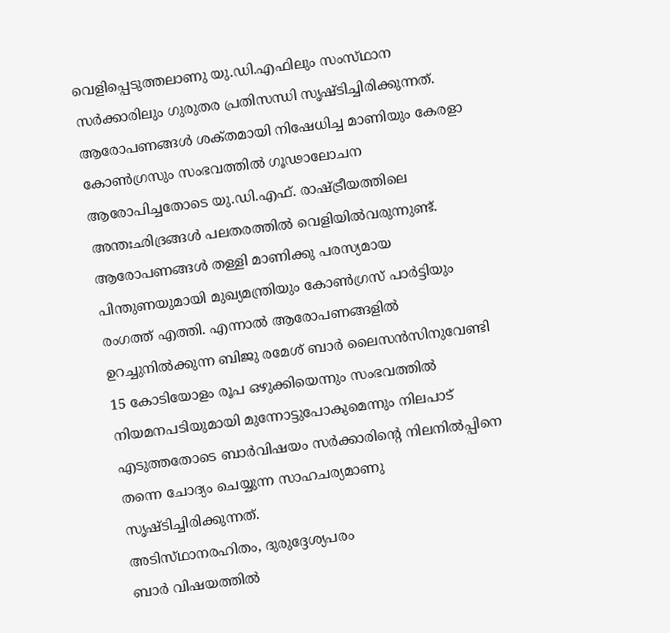വെളിപ്പെടുത്തലാണു യു.ഡി.എഫിലും സംസ്‌ഥാന സര്‍ക്കാരിലും ഗുരുതര പ്രതിസന്ധി സൃഷ്‌ടിച്ചിരിക്കുന്നത്‌. ആരോപണങ്ങള്‍ ശക്‌തമായി നിഷേധിച്ച മാണിയും കേരളാ കോണ്‍ഗ്രസും സംഭവത്തില്‍ ഗൂഢാലോചന ആരോപിച്ചതോടെ യു.ഡി.എഫ്‌. രാഷ്‌ട്രീയത്തിലെ അന്തഃഛിദ്രങ്ങള്‍ പലതരത്തില്‍ വെളിയില്‍വരുന്നുണ്ട്‌. ആരോപണങ്ങള്‍ തള്ളി മാണിക്കു പരസ്യമായ പിന്തുണയുമായി മുഖ്യമന്ത്രിയും കോണ്‍ഗ്രസ്‌ പാര്‍ട്ടിയും രംഗത്ത്‌ എത്തി. എന്നാല്‍ ആരോപണങ്ങളില്‍ ഉറച്ചുനില്‍ക്കുന്ന ബിജു രമേശ്‌ ബാര്‍ ലൈസന്‍സിനുവേണ്ടി 15 കോടിയോളം രൂപ ഒഴുക്കിയെന്നും സംഭവത്തില്‍ നിയമനപടിയുമായി മുന്നോട്ടുപോകുമെന്നും നിലപാട്‌ എടുത്തതോടെ ബാര്‍വിഷയം സര്‍ക്കാരിന്റെ നിലനില്‍പ്പിനെ തന്നെ ചോദ്യം ചെയ്യുന്ന സാഹചര്യമാണു സൃഷ്‌ടിച്ചിരിക്കുന്നത്‌.
അടിസ്‌ഥാനരഹിതം, ദുരുദ്ദേശ്യപരം
ബാര്‍ വിഷയത്തില്‍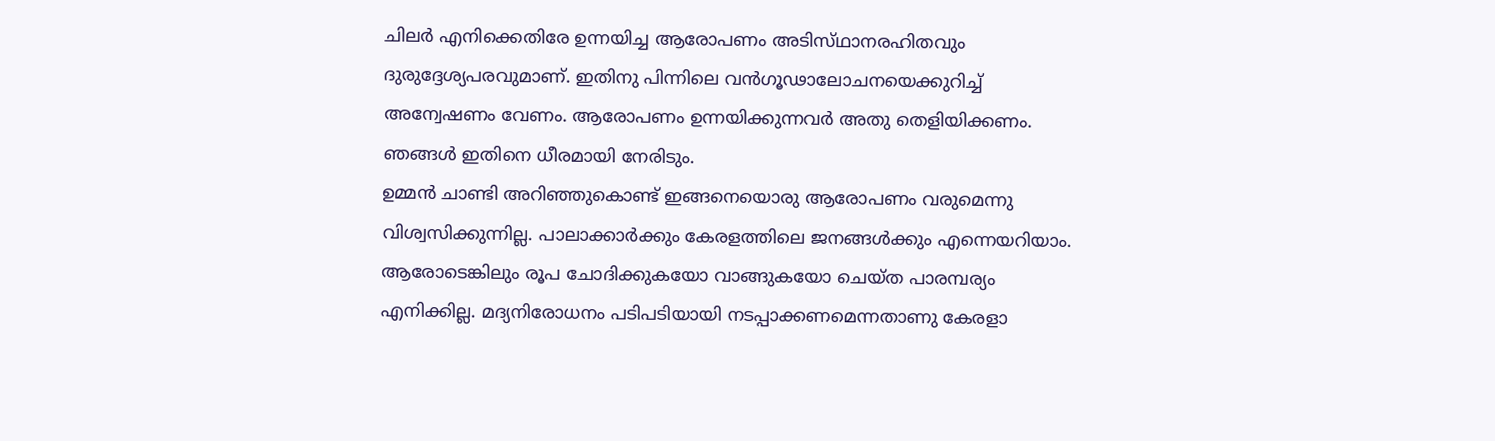ചിലര്‍ എനിക്കെതിരേ ഉന്നയിച്ച ആരോപണം അടിസ്‌ഥാനരഹിതവും ദുരുദ്ദേശ്യപരവുമാണ്‌. ഇതിനു പിന്നിലെ വന്‍ഗൂഢാലോചനയെക്കുറിച്ച്‌ അന്വേഷണം വേണം. ആരോപണം ഉന്നയിക്കുന്നവര്‍ അതു തെളിയിക്കണം. ഞങ്ങള്‍ ഇതിനെ ധീരമായി നേരിടും.
ഉമ്മന്‍ ചാണ്ടി അറിഞ്ഞുകൊണ്ട്‌ ഇങ്ങനെയൊരു ആരോപണം വരുമെന്നു വിശ്വസിക്കുന്നില്ല. പാലാക്കാര്‍ക്കും കേരളത്തിലെ ജനങ്ങള്‍ക്കും എന്നെയറിയാം. ആരോടെങ്കിലും രൂപ ചോദിക്കുകയോ വാങ്ങുകയോ ചെയ്‌ത പാരമ്പര്യം എനിക്കില്ല. മദ്യനിരോധനം പടിപടിയായി നടപ്പാക്കണമെന്നതാണു കേരളാ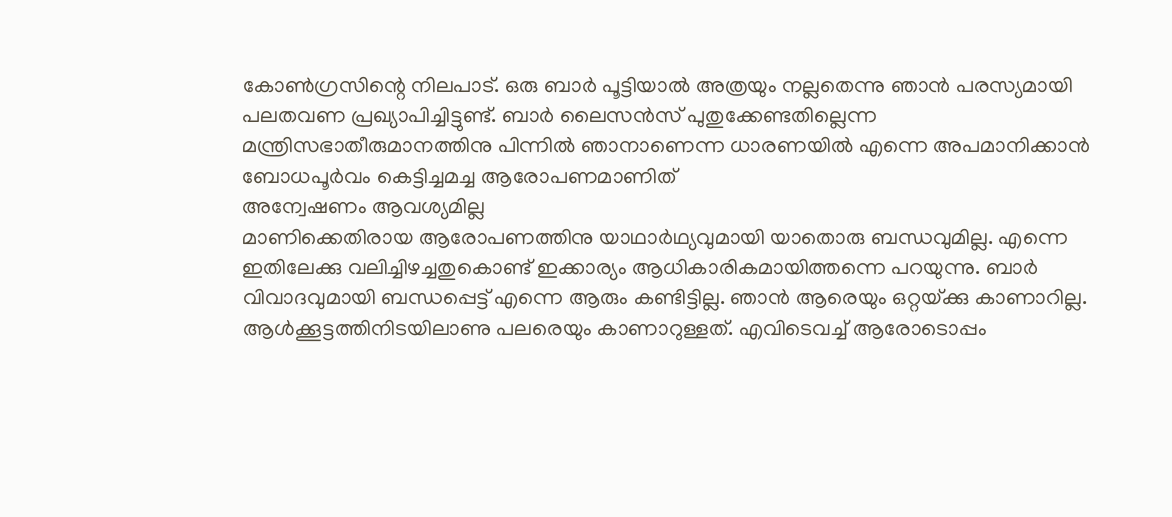കോണ്‍ഗ്രസിന്റെ നിലപാട്‌. ഒരു ബാര്‍ പൂട്ടിയാല്‍ അത്രയും നല്ലതെന്നു ഞാന്‍ പരസ്യമായി പലതവണ പ്രഖ്യാപിച്ചിട്ടുണ്ട്‌. ബാര്‍ ലൈസന്‍സ്‌ പുതുക്കേണ്ടതില്ലെന്ന മന്ത്രിസഭാതീരുമാനത്തിനു പിന്നില്‍ ഞാനാണെന്ന ധാരണയില്‍ എന്നെ അപമാനിക്കാന്‍ ബോധപൂര്‍വം കെട്ടിച്ചമച്ച ആരോപണമാണിത്‌
അന്വേഷണം ആവശ്യമില്ല
മാണിക്കെതിരായ ആരോപണത്തിനു യാഥാര്‍ഥ്യവുമായി യാതൊരു ബന്ധവുമില്ല. എന്നെ ഇതിലേക്കു വലിച്ചിഴച്ചതുകൊണ്ട്‌ ഇക്കാര്യം ആധികാരികമായിത്തന്നെ പറയുന്നു. ബാര്‍ വിവാദവുമായി ബന്ധപ്പെട്ട്‌ എന്നെ ആരും കണ്ടിട്ടില്ല. ഞാന്‍ ആരെയും ഒറ്റയ്‌ക്കു കാണാറില്ല. ആള്‍ക്കൂട്ടത്തിനിടയിലാണു പലരെയും കാണാറുള്ളത്‌. എവിടെവച്ച്‌ ആരോടൊപ്പം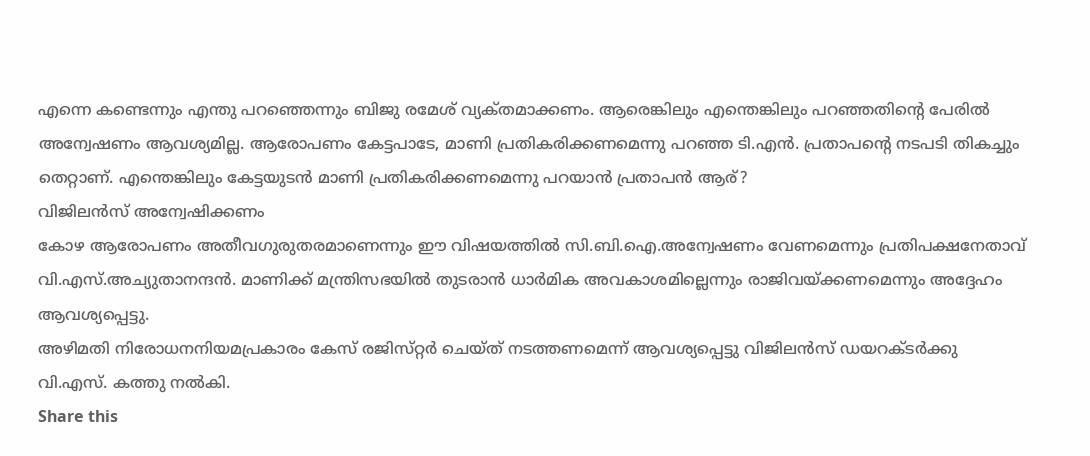എന്നെ കണ്ടെന്നും എന്തു പറഞ്ഞെന്നും ബിജു രമേശ്‌ വ്യക്‌തമാക്കണം. ആരെങ്കിലും എന്തെങ്കിലും പറഞ്ഞതിന്റെ പേരില്‍ അന്വേഷണം ആവശ്യമില്ല. ആരോപണം കേട്ടപാടേ, മാണി പ്രതികരിക്കണമെന്നു പറഞ്ഞ ടി.എന്‍. പ്രതാപന്റെ നടപടി തികച്ചും തെറ്റാണ്‌. എന്തെങ്കിലും കേട്ടയുടന്‍ മാണി പ്രതികരിക്കണമെന്നു പറയാന്‍ പ്രതാപന്‍ ആര്‌?
വിജിലന്‍സ്‌ അന്വേഷിക്കണം
കോഴ ആരോപണം അതീവഗുരുതരമാണെന്നും ഈ വിഷയത്തില്‍ സി.ബി.ഐ.അന്വേഷണം വേണമെന്നും പ്രതിപക്ഷനേതാവ്‌ വി.എസ്‌.അച്യുതാനന്ദന്‍. മാണിക്ക്‌ മന്ത്രിസഭയില്‍ തുടരാന്‍ ധാര്‍മിക അവകാശമില്ലെന്നും രാജിവയ്‌ക്കണമെന്നും അദ്ദേഹം ആവശ്യപ്പെട്ടു.
അഴിമതി നിരോധനനിയമപ്രകാരം കേസ്‌ രജിസ്‌റ്റര്‍ ചെയ്‌ത്‌ നടത്തണമെന്ന്‌ ആവശ്യപ്പെട്ടു വിജിലന്‍സ്‌ ഡയറക്‌ടര്‍ക്കു വി.എസ്‌. കത്തു നല്‍കി.
Share this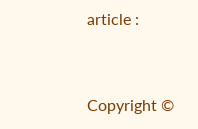article :


Copyright ©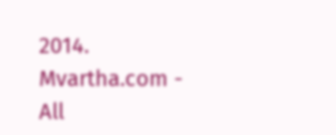2014. Mvartha.com - All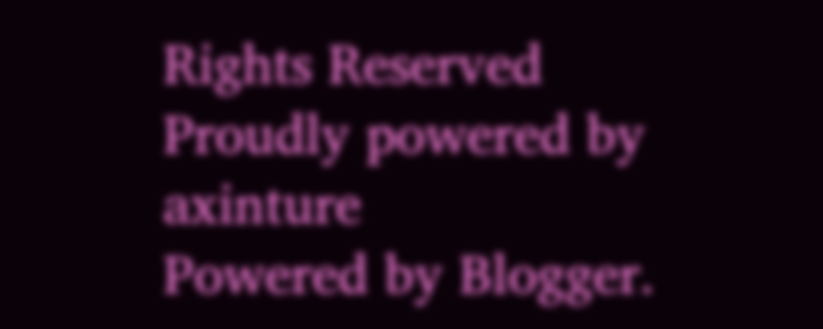Rights Reserved
Proudly powered by axinture
Powered by Blogger.